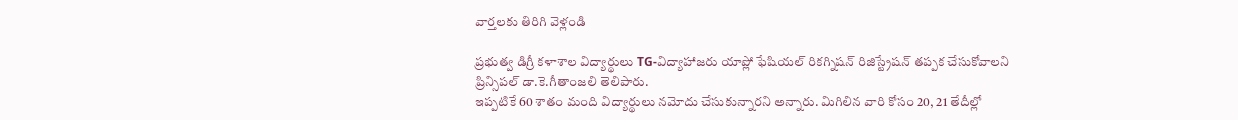వార్తలకు తిరిగి వెళ్లండి

ప్రభుత్వ డిగ్రీ కళాశాల విద్యార్థులు TG-విద్యాహాజరు యాప్లో ఫేషియల్ రికగ్నిషన్ రిజిస్ట్రేషన్ తప్పక చేసుకోవాలని ప్రిన్సిపల్ డా.కె.గీతాంజలి తెలిపారు.
ఇప్పటికే 60 శాతం మంది విద్యార్థులు నమోదు చేసుకున్నారని అన్నారు. మిగిలిన వారి కోసం 20, 21 తేదీల్లో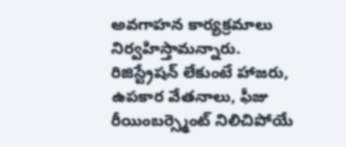అవగాహన కార్యక్రమాలు నిర్వహిస్తామన్నారు. రిజిస్ట్రేషన్ లేకుంటే హాజరు, ఉపకార వేతనాలు, ఫీజు రీయింబర్స్మెంట్ నిలిచిపోయే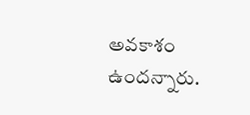అవకాశం ఉందన్నారు.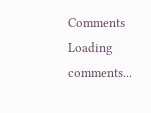Comments
Loading comments...